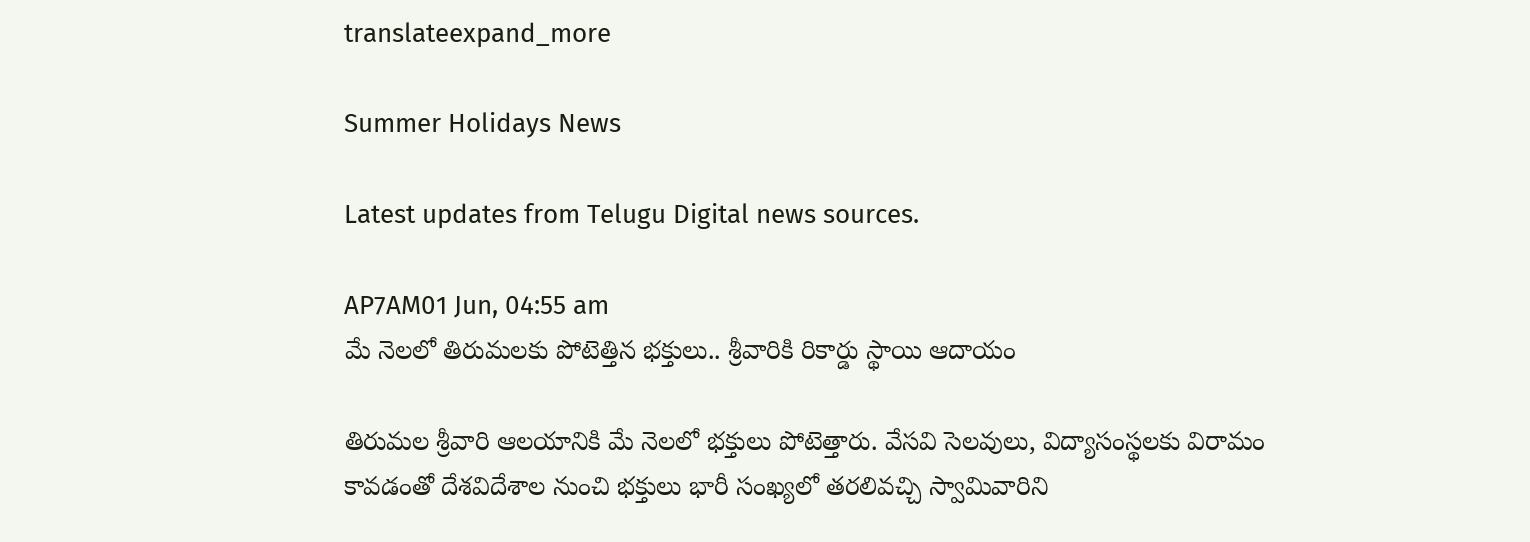translateexpand_more

Summer Holidays News

Latest updates from Telugu Digital news sources.

AP7AM01 Jun, 04:55 am
మే నెలలో తిరుమలకు పోటెత్తిన భక్తులు.. శ్రీవారికి రికార్డు స్థాయి ఆదాయం

తిరుమల శ్రీవారి ఆలయానికి మే నెలలో భక్తులు పోటెత్తారు. వేసవి సెలవులు, విద్యాసంస్థలకు విరామం కావడంతో దేశవిదేశాల నుంచి భక్తులు భారీ సంఖ్యలో తరలివచ్చి స్వామివారిని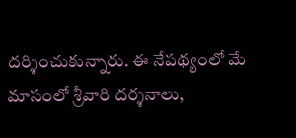దర్శించుకున్నారు. ఈ నేపథ్యంలో మే మాసంలో శ్రీవారి దర్శనాలు,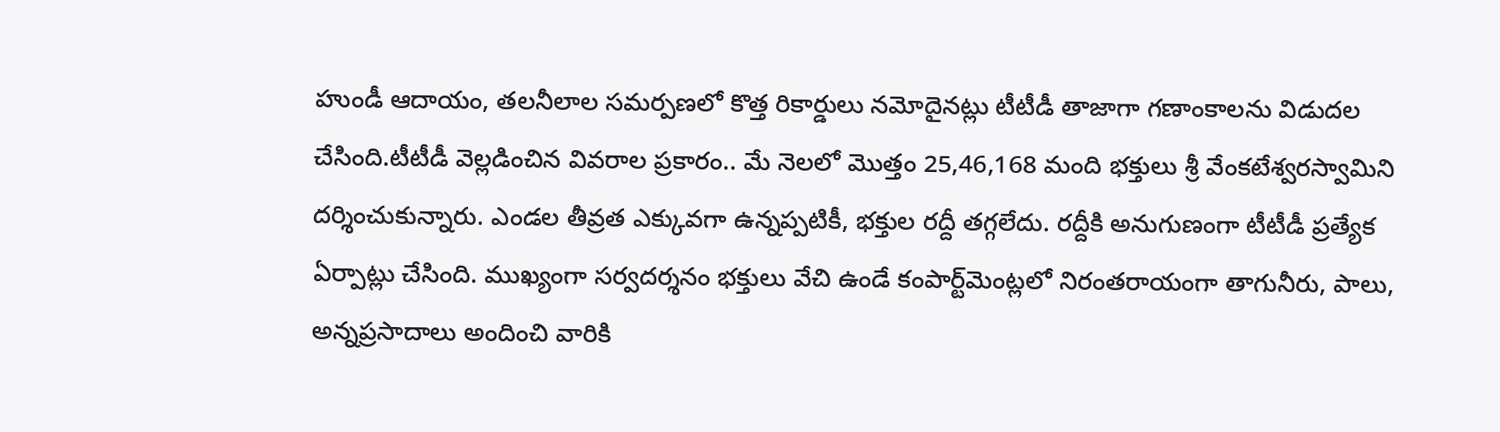హుండీ ఆదాయం, తలనీలాల సమర్పణలో కొత్త రికార్డులు నమోదైనట్లు టీటీడీ తాజాగా గణాంకాలను విడుదల చేసింది.టీటీడీ వెల్లడించిన వివరాల ప్రకారం.. మే నెలలో మొత్తం 25,46,168 మంది భక్తులు శ్రీ వేంకటేశ్వరస్వామిని దర్శించుకున్నారు. ఎండల తీవ్రత ఎక్కువగా ఉన్నప్పటికీ, భక్తుల రద్దీ తగ్గలేదు. రద్దీకి అనుగుణంగా టీటీడీ ప్రత్యేక ఏర్పాట్లు చేసింది. ముఖ్యంగా సర్వదర్శనం భక్తులు వేచి ఉండే కంపార్ట్‌మెంట్లలో నిరంతరాయంగా తాగునీరు, పాలు, అన్నప్రసాదాలు అందించి వారికి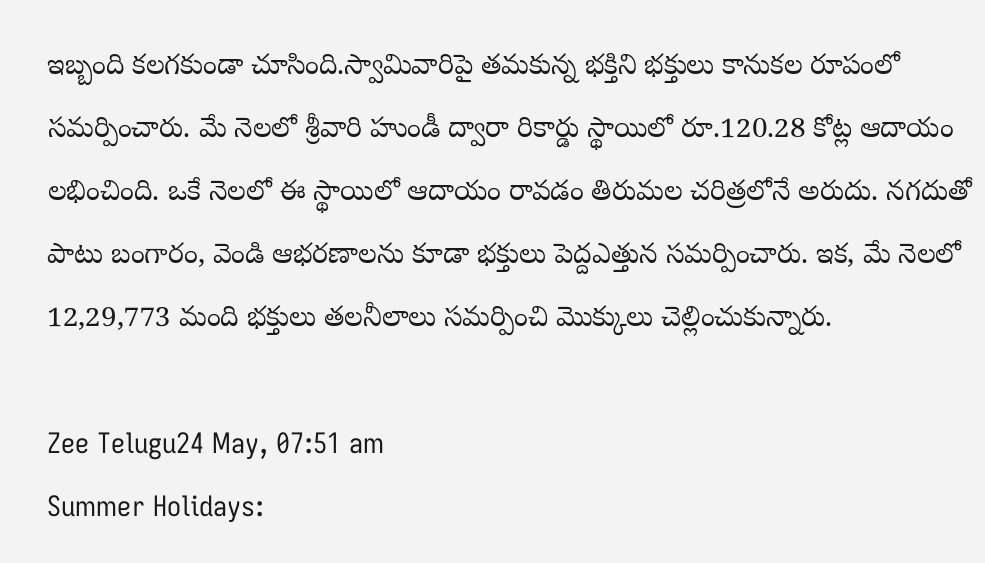ఇబ్బంది కలగకుండా చూసింది.స్వామివారిపై తమకున్న భక్తిని భక్తులు కానుకల రూపంలో సమర్పించారు. మే నెలలో శ్రీవారి హుండీ ద్వారా రికార్డు స్థాయిలో రూ.120.28 కోట్ల ఆదాయం లభించింది. ఒకే నెలలో ఈ స్థాయిలో ఆదాయం రావడం తిరుమల చరిత్రలోనే అరుదు. నగదుతో పాటు బంగారం, వెండి ఆభరణాలను కూడా భక్తులు పెద్దఎత్తున సమర్పించారు. ఇక, మే నెలలో 12,29,773 మంది భక్తులు తలనీలాలు సమర్పించి మొక్కులు చెల్లించుకున్నారు.

Zee Telugu24 May, 07:51 am
Summer Holidays: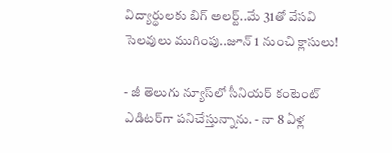విద్యార్థులకు బిగ్ అలర్ట్..మే 31తో వేసవి సెలవులు ముగింపు..జూన్ 1 నుంచి క్లాసులు!

- జీ తెలుగు న్యూస్‌లో సీనియర్ కంటెంట్ ఎడిటర్‌గా పనిచేస్తున్నాను. - నా 8 ఏళ్ల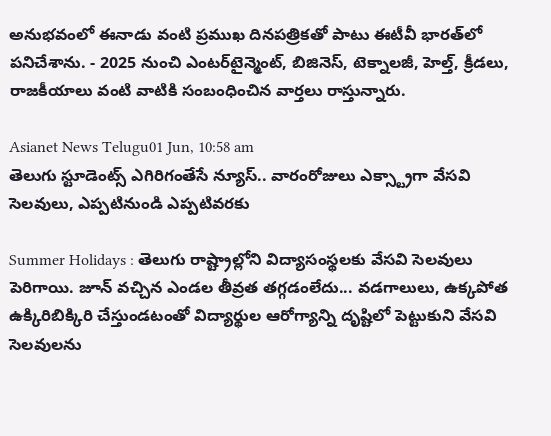అనుభవంలో ఈనాడు వంటి ప్రముఖ దినపత్రికతో పాటు ఈటీవీ భారత్‌‌లో పనిచేశాను. - 2025 నుంచి ఎంటర్‌టైన్మెంట్, బిజినెస్, టెక్నాలజీ, హెల్త్, క్రీడలు, రాజకీయాలు వంటి వాటికి సంబంధించిన వార్తలు రాస్తున్నారు.

Asianet News Telugu01 Jun, 10:58 am
తెలుగు స్టూడెంట్స్ ఎగిరిగంతేసే న్యూస్.. వారంరోజులు ఎక్స్ట్రాగా వేసవి సెలవులు, ఎప్పటినుండి ఎప్పటివరకు

Summer Holidays : తెలుగు రాష్ట్రాల్లోని విద్యాసంస్థలకు వేసవి సెలవులు పెరిగాయి. జూన్ వచ్చిన ఎండల తీవ్రత తగ్గడంలేదు... వడగాలులు, ఉక్కపోత ఉక్కిరిబిక్కిరి చేస్తుండటంతో విద్యార్థుల ఆరోగ్యాన్ని దృష్టిలో పెట్టుకుని వేసవి సెలవులను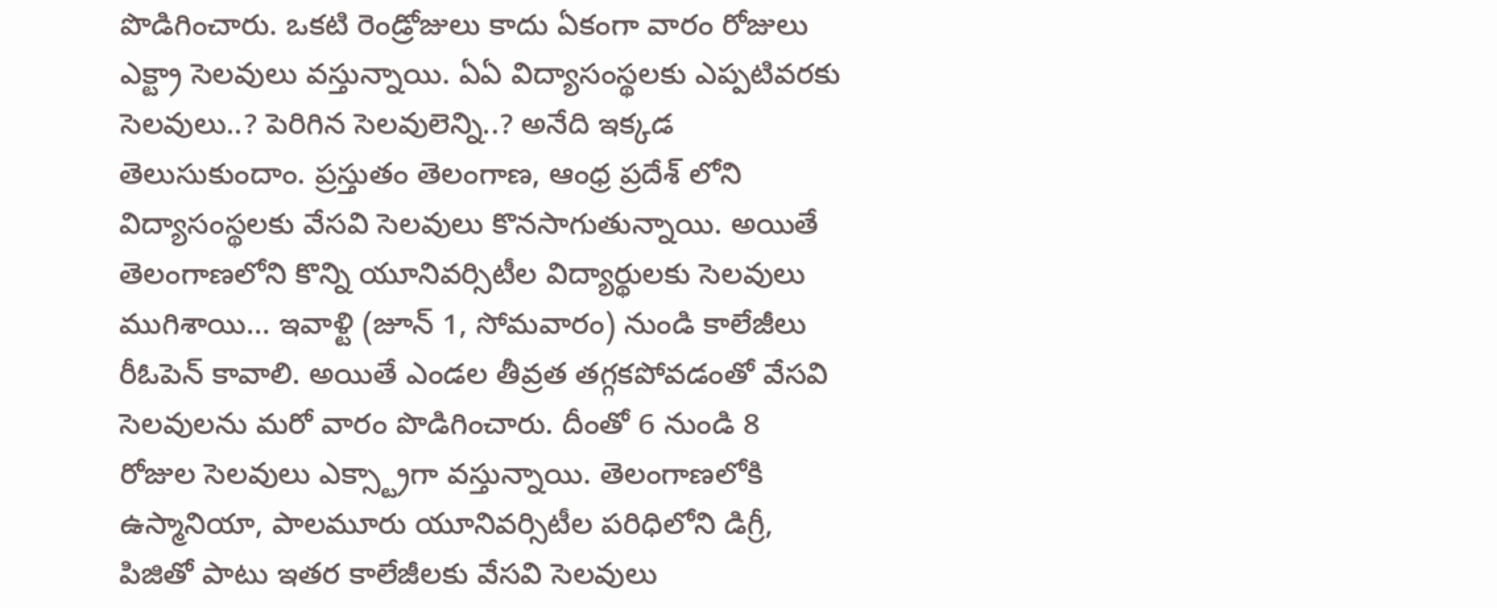పొడిగించారు. ఒకటి రెండ్రోజులు కాదు ఏకంగా వారం రోజులు ఎక్ట్రా సెలవులు వస్తున్నాయి. ఏఏ విద్యాసంస్థలకు ఎప్పటివరకు సెలవులు..? పెరిగిన సెలవులెన్ని..? అనేది ఇక్కడ తెలుసుకుందాం. ప్రస్తుతం తెలంగాణ, ఆంధ్ర ప్రదేశ్ లోని విద్యాసంస్థలకు వేసవి సెలవులు కొనసాగుతున్నాయి. అయితే తెలంగాణలోని కొన్ని యూనివర్సిటీల విద్యార్థులకు సెలవులు ముగిశాయి... ఇవాళ్టి (జూన్ 1, సోమవారం) నుండి కాలేజీలు రీఓపెన్ కావాలి. అయితే ఎండల తీవ్రత తగ్గకపోవడంతో వేసవి సెలవులను మరో వారం పొడిగించారు. దీంతో 6 నుండి 8 రోజుల సెలవులు ఎక్స్ట్రాగా వస్తున్నాయి. తెలంగాణలోకి ఉస్మానియా, పాలమూరు యూనివర్సిటీల పరిధిలోని డిగ్రీ, పిజితో పాటు ఇతర కాలేజీలకు వేసవి సెలవులు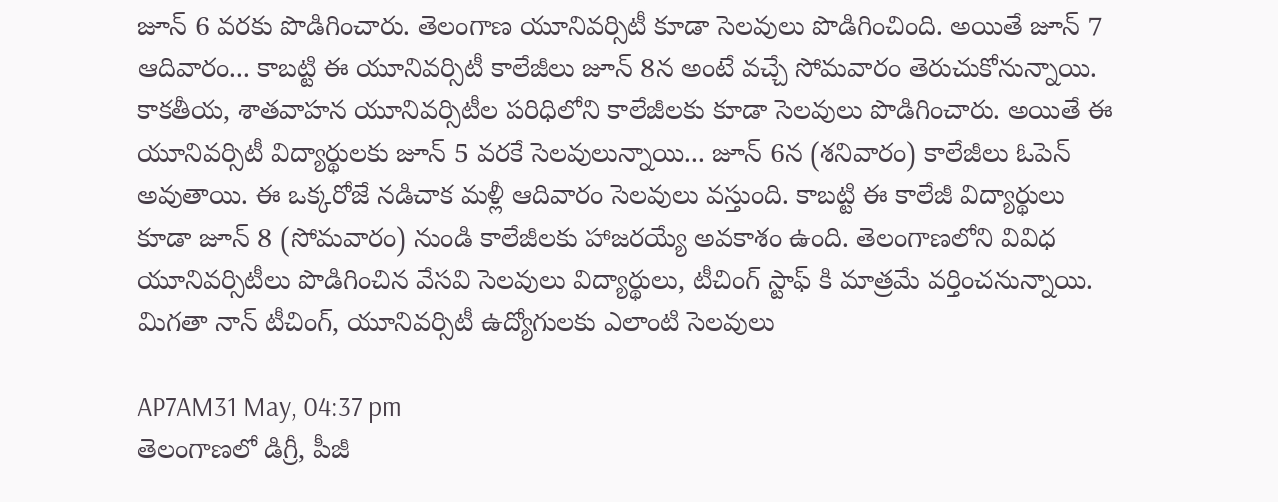జూన్ 6 వరకు పొడిగించారు. తెలంగాణ యూనివర్సిటీ కూడా సెలవులు పొడిగించింది. అయితే జూన్ 7 ఆదివారం... కాబట్టి ఈ యూనివర్సిటీ కాలేజీలు జూన్ 8న అంటే వచ్చే సోమవారం తెరుచుకోనున్నాయి. కాకతీయ, శాతవాహన యూనివర్సిటీల పరిధిలోని కాలేజీలకు కూడా సెలవులు పొడిగించారు. అయితే ఈ యూనివర్సిటీ విద్యార్థులకు జూన్ 5 వరకే సెలవులున్నాయి... జూన్ 6న (శనివారం) కాలేజీలు ఓపెన్ అవుతాయి. ఈ ఒక్కరోజే నడిచాక మళ్లీ ఆదివారం సెలవులు వస్తుంది. కాబట్టి ఈ కాలేజీ విద్యార్థులు కూడా జూన్ 8 (సోమవారం) నుండి కాలేజీలకు హాజరయ్యే అవకాశం ఉంది. తెలంగాణలోని వివిధ యూనివర్సిటీలు పొడిగించిన వేసవి సెలవులు విద్యార్థులు, టీచింగ్ స్టాఫ్ కి మాత్రమే వర్తించనున్నాయి. మిగతా నాన్ టీచింగ్, యూనివర్సిటీ ఉద్యోగులకు ఎలాంటి సెలవులు

AP7AM31 May, 04:37 pm
తెలంగాణలో డిగ్రీ, పీజీ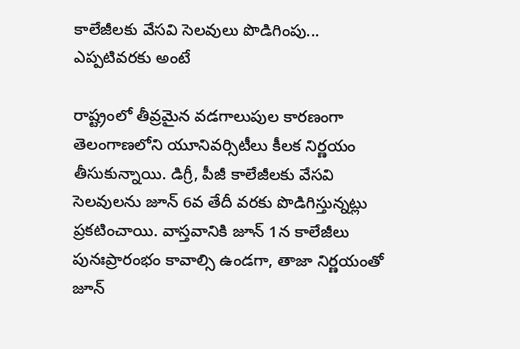కాలేజీలకు వేసవి సెలవులు పొడిగింపు... ఎప్పటివరకు అంటే

రాష్ట్రంలో తీవ్రమైన వడగాలుపుల కారణంగా తెలంగాణలోని యూనివర్సిటీలు కీలక నిర్ణయం తీసుకున్నాయి. డిగ్రీ, పీజీ కాలేజీలకు వేసవి సెలవులను జూన్ 6వ తేదీ వరకు పొడిగిస్తున్నట్లు ప్రకటించాయి. వాస్తవానికి జూన్ 1న కాలేజీలు పునఃప్రారంభం కావాల్సి ఉండగా, తాజా నిర్ణయంతో జూన్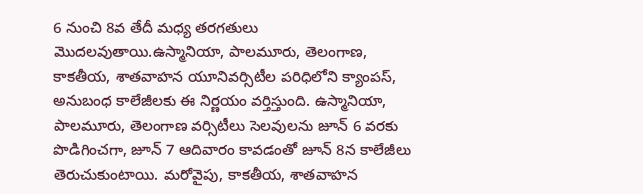6 నుంచి 8వ తేదీ మధ్య తరగతులు మొదలవుతాయి.ఉస్మానియా, పాలమూరు, తెలంగాణ, కాకతీయ, శాతవాహన యూనివర్సిటీల పరిధిలోని క్యాంపస్, అనుబంధ కాలేజీలకు ఈ నిర్ణయం వర్తిస్తుంది. ఉస్మానియా, పాలమూరు, తెలంగాణ వర్సిటీలు సెలవులను జూన్ 6 వరకు పొడిగించగా, జూన్ 7 ఆదివారం కావడంతో జూన్ 8న కాలేజీలు తెరుచుకుంటాయి. మరోవైపు, కాకతీయ, శాతవాహన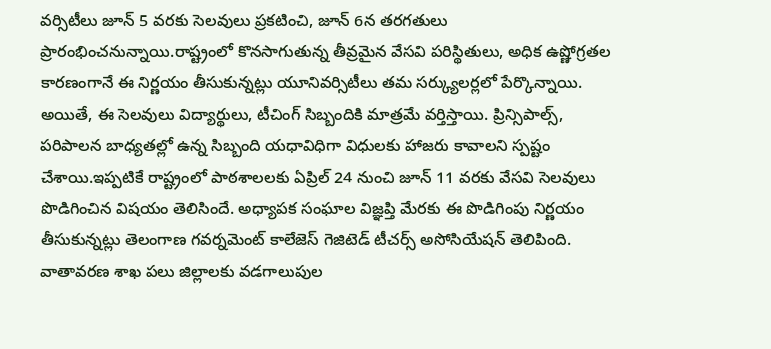వర్సిటీలు జూన్ 5 వరకు సెలవులు ప్రకటించి, జూన్ 6న తరగతులు ప్రారంభించనున్నాయి.రాష్ట్రంలో కొనసాగుతున్న తీవ్రమైన వేసవి పరిస్థితులు, అధిక ఉష్ణోగ్రతల కారణంగానే ఈ నిర్ణయం తీసుకున్నట్లు యూనివర్సిటీలు తమ సర్క్యులర్లలో పేర్కొన్నాయి. అయితే, ఈ సెలవులు విద్యార్థులు, టీచింగ్ సిబ్బందికి మాత్రమే వర్తిస్తాయి. ప్రిన్సిపాల్స్, పరిపాలన బాధ్యతల్లో ఉన్న సిబ్బంది యధావిధిగా విధులకు హాజరు కావాలని స్పష్టం చేశాయి.ఇప్పటికే రాష్ట్రంలో పాఠశాలలకు ఏప్రిల్ 24 నుంచి జూన్ 11 వరకు వేసవి సెలవులు పొడిగించిన విషయం తెలిసిందే. అధ్యాపక సంఘాల విజ్ఞప్తి మేరకు ఈ పొడిగింపు నిర్ణయం తీసుకున్నట్లు తెలంగాణ గవర్నమెంట్ కాలేజెస్ గెజిటెడ్ టీచర్స్ అసోసియేషన్ తెలిపింది. వాతావరణ శాఖ పలు జిల్లాలకు వడగాలుపుల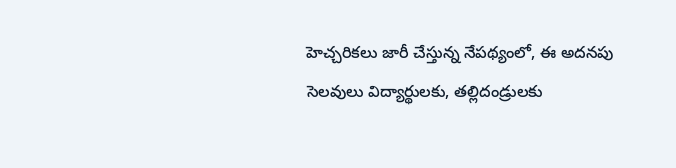హెచ్చరికలు జారీ చేస్తున్న నేపథ్యంలో, ఈ అదనపు సెలవులు విద్యార్థులకు, తల్లిదండ్రులకు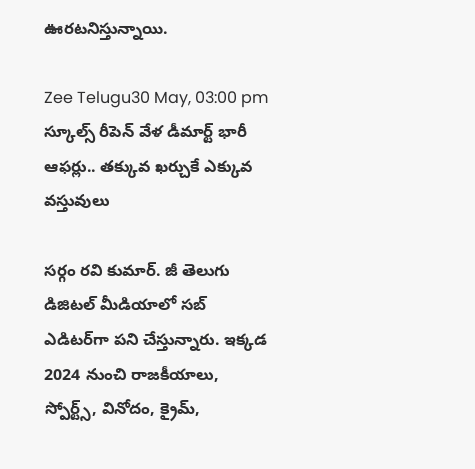ఊరటనిస్తున్నాయి.

Zee Telugu30 May, 03:00 pm
స్కూల్స్ రీపెన్ వేళ డీమార్ట్ భారీ ఆఫర్లు.. తక్కువ ఖర్చుకే ఎక్కువ వస్తువులు

సర్గం రవి కుమార్‌. జీ తెలుగు డిజిటల్ మీడియాలో సబ్ ఎడిటర్‌గా పని చేస్తున్నారు. ఇక్కడ 2024 నుంచి రాజకీయాలు, స్పోర్ట్స్, వినోదం, క్రైమ్,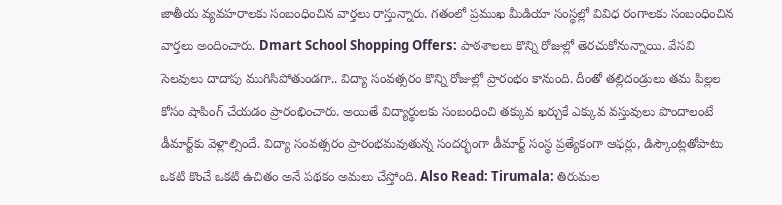జాతీయ వ్యవహరాలకు సంబంధించిన వార్తలు రాస్తున్నారు. గతంలో ప్రముఖ మీడియా సంస్థల్లో వివిధ రంగాలకు సంబంధించిన వార్తలు అందించారు. Dmart School Shopping Offers: పాఠశాలలు కొన్ని రోజుల్లో తెరచుకోనున్నాయి. వేసవి సెలవులు దాదాపు ముగిసిపోతుండగా.. విద్యా సంవత్సరం కొన్ని రోజుల్లో ప్రారంభం కానుంది. దీంతో తల్లిదండ్రులు తమ పిల్లల కోసం షాపింగ్‌ చేయడం ప్రారంభించారు. అయితే విద్యార్థులకు సంబంధించి తక్కువ ఖర్చుకే ఎక్కువ వస్తువులు పొందాలంటే డీమార్ట్‌కు వెళ్లాల్సిందే. విద్యా సంవత్సరం ప్రారంభమవుతున్న సందర్భంగా డీమార్ట్‌ సంస్థ ప్రత్యేకంగా ఆఫర్లు, డిస్కౌంట్లతోపాటు ఒకటి కొంచే ఒకటి ఉచితం అనే పథకం అమలు చేస్తోంది. Also Read: Tirumala: తిరుమల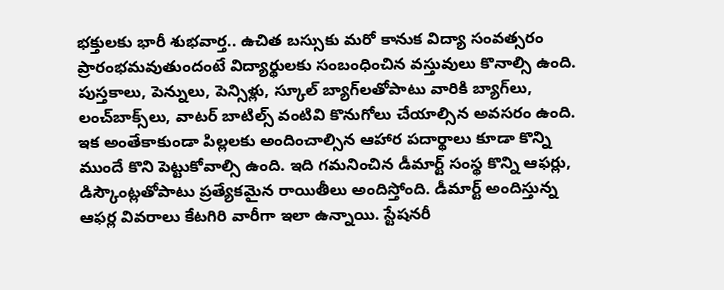భక్తులకు భారీ శుభవార్త.. ఉచిత బస్సుకు మరో కానుక విద్యా సంవత్సరం ప్రారంభమవుతుందంటే విద్యార్థులకు సంబంధించిన వస్తువులు కొనాల్సి ఉంది. పుస్తకాలు, పెన్నులు, పెన్సిళ్లు, స్కూల్‌ బ్యాగ్‌లతోపాటు వారికి బ్యాగ్‌లు, లంచ్‌బాక్స్‌లు, వాటర్‌ బాటిల్స్‌ వంటివి కొనుగోలు చేయాల్సిన అవసరం ఉంది. ఇక అంతేకాకుండా పిల్లలకు అందించాల్సిన ఆహార పదార్థాలు కూడా కొన్ని ముందే కొని పెట్టుకోవాల్సి ఉంది. ఇది గమనించిన డీమార్ట్‌ సంస్థ కొన్ని ఆఫర్లు, డిస్కౌంట్లతోపాటు ప్రత్యేకమైన రాయితీలు అందిస్తోంది. డీమార్ట్‌ అందిస్తున్న ఆఫర్ల వివరాలు కేటగిరి వారీగా ఇలా ఉన్నాయి. స్టేషనరీ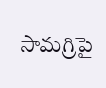సామగ్రిపై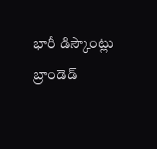భారీ డిస్కౌంట్లు బ్రాండెడ్‌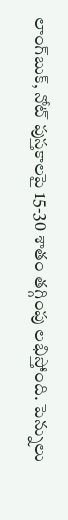లాంగ్‌బుక్, నోట్‌ పుస్తకాలపై 15-30 శాతం తగ్గింపు లభిస్తోంది. పెన్నులు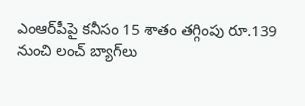ఎంఆర్‌పీపై కనీసం 15 శాతం తగ్గింపు రూ.139 నుంచి లంచ్‌ బ్యాగ్‌లు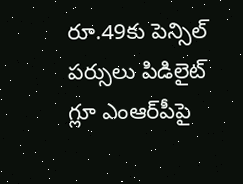రూ.49కు పెన్సిల్ పర్సులు పిడిలైట్‌ గ్లూ ఎంఆర్‌పీపై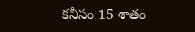కనీసం 15 శాతం